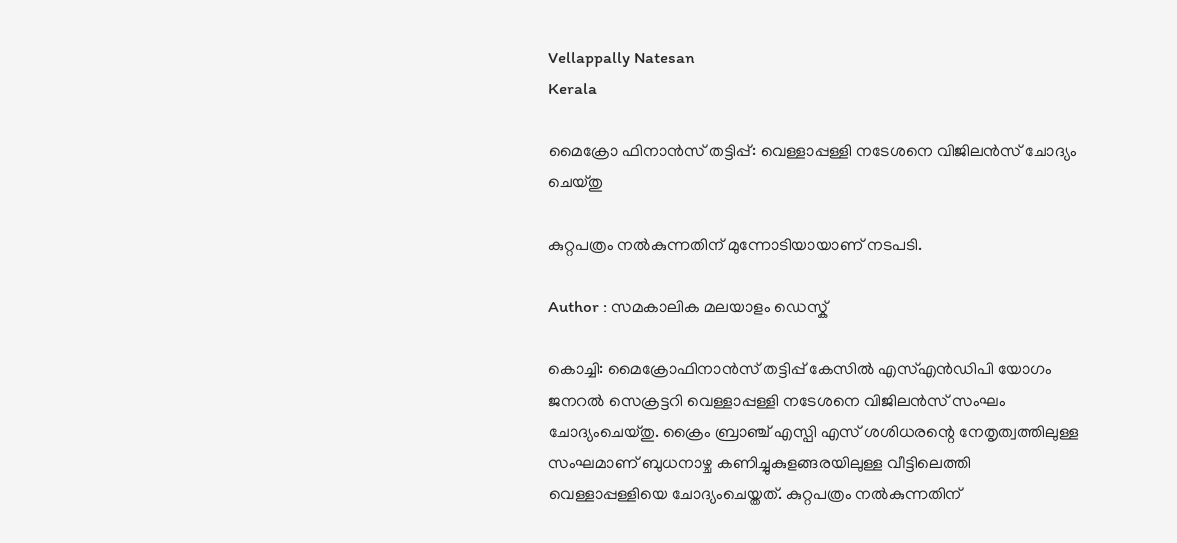Vellappally Natesan
Kerala

മൈക്രോ ഫിനാന്‍സ് തട്ടിപ്പ്: വെള്ളാപ്പള്ളി നടേശനെ വിജിലന്‍സ് ചോദ്യം ചെയ്തു

കുറ്റപത്രം നല്‍കുന്നതിന് മുന്നോടിയായാണ് നടപടി.

Author : സമകാലിക മലയാളം ഡെസ്ക്

കൊച്ചി: മൈക്രോഫിനാന്‍സ് തട്ടിപ്പ് കേസില്‍ എസ്എന്‍ഡിപി യോഗം ജനറല്‍ സെക്രട്ടറി വെള്ളാപ്പള്ളി നടേശനെ വിജിലന്‍സ് സംഘം ചോദ്യംചെയ്തു. ക്രൈം ബ്രാഞ്ച് എസ്പി എസ് ശശിധരന്റെ നേതൃത്വത്തിലുള്ള സംഘമാണ് ബുധനാഴ്ച കണിച്ചുകുളങ്ങരയിലുള്ള വീട്ടിലെത്തി വെള്ളാപ്പള്ളിയെ ചോദ്യംചെയ്തത്. കുറ്റപത്രം നല്‍കുന്നതിന്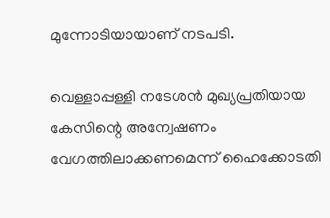മുന്നോടിയായാണ് നടപടി.

വെള്ളാപ്പള്ളി നടേശന്‍ മുഖ്യപ്രതിയായ കേസിന്റെ അന്വേഷണം വേഗത്തിലാക്കണമെന്ന് ഹൈക്കോടതി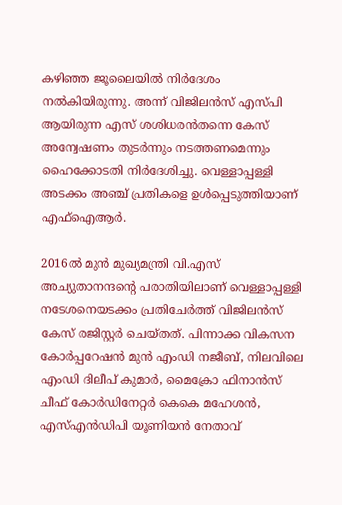കഴിഞ്ഞ ജൂലൈയില്‍ നിര്‍ദേശം നല്‍കിയിരുന്നു. അന്ന് വിജിലന്‍സ് എസ്പി ആയിരുന്ന എസ് ശശിധരന്‍തന്നെ കേസ് അന്വേഷണം തുടര്‍ന്നും നടത്തണമെന്നും ഹൈക്കോടതി നിര്‍ദേശിച്ചു. വെള്ളാപ്പള്ളി അടക്കം അഞ്ച് പ്രതികളെ ഉള്‍പ്പെടുത്തിയാണ് എഫ്‌ഐആര്‍.

2016ല്‍ മുന്‍ മുഖ്യമന്ത്രി വി.എസ് അച്യുതാനന്ദന്റെ പരാതിയിലാണ് വെള്ളാപ്പള്ളി നടേശനെയടക്കം പ്രതിചേര്‍ത്ത് വിജിലന്‍സ് കേസ് രജിസ്റ്റര്‍ ചെയ്തത്. പിന്നാക്ക വികസന കോര്‍പ്പറേഷന്‍ മുന്‍ എംഡി നജീബ്, നിലവിലെ എംഡി ദിലീപ് കുമാര്‍, മൈക്രോ ഫിനാന്‍സ് ചീഫ് കോര്‍ഡിനേറ്റര്‍ കെകെ മഹേശന്‍, എസ്എന്‍ഡിപി യൂണിയന്‍ നേതാവ്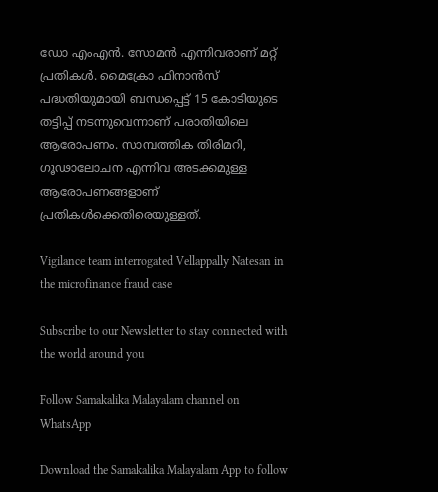ഡോ എംഎന്‍. സോമന്‍ എന്നിവരാണ് മറ്റ് പ്രതികള്‍. മൈക്രോ ഫിനാന്‍സ് പദ്ധതിയുമായി ബന്ധപ്പെട്ട് 15 കോടിയുടെ തട്ടിപ്പ് നടന്നുവെന്നാണ് പരാതിയിലെ ആരോപണം. സാമ്പത്തിക തിരിമറി, ഗൂഢാലോചന എന്നിവ അടക്കമുള്ള ആരോപണങ്ങളാണ് പ്രതികള്‍ക്കെതിരെയുള്ളത്.

Vigilance team interrogated Vellappally Natesan in the microfinance fraud case

Subscribe to our Newsletter to stay connected with the world around you

Follow Samakalika Malayalam channel on WhatsApp

Download the Samakalika Malayalam App to follow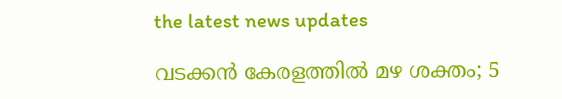the latest news updates

വടക്കന്‍ കേരളത്തില്‍ മഴ ശക്തം; 5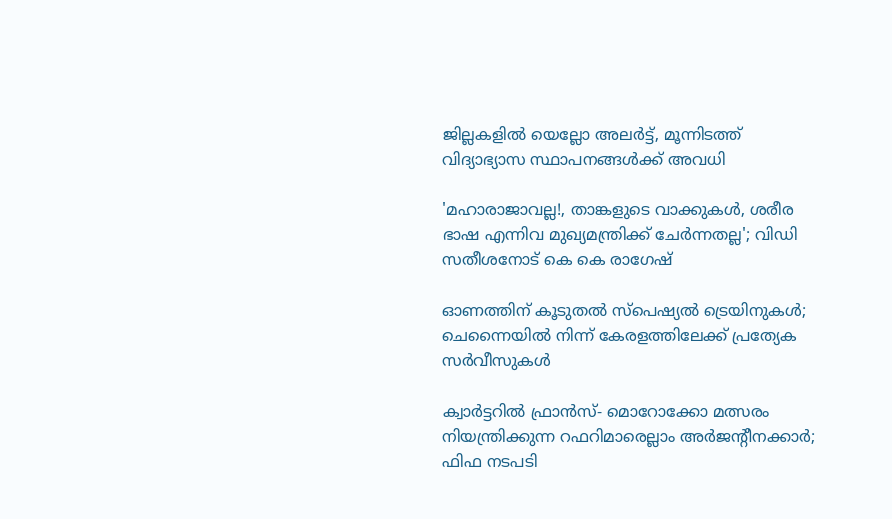ജില്ലകളില്‍ യെല്ലോ അലര്‍ട്ട്, മൂന്നിടത്ത് വിദ്യാഭ്യാസ സ്ഥാപനങ്ങള്‍ക്ക് അവധി

'മഹാരാജാവല്ല!, താങ്കളുടെ വാക്കുകള്‍, ശരീര ഭാഷ എന്നിവ മുഖ്യമന്ത്രിക്ക് ചേര്‍ന്നതല്ല'; വിഡി സതീശനോട് കെ കെ രാഗേഷ്

ഓണത്തിന് കൂടുതല്‍ സ്‌പെഷ്യല്‍ ട്രെയിനുകള്‍; ചെന്നൈയില്‍ നിന്ന് കേരളത്തിലേക്ക് പ്രത്യേക സര്‍വീസുകള്‍

ക്വാര്‍ട്ടറില്‍ ഫ്രാന്‍സ്- മൊറോക്കോ മത്സരം നിയന്ത്രിക്കുന്ന റഫറിമാരെല്ലാം അര്‍ജന്റീനക്കാര്‍; ഫിഫ നടപടി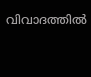വിവാദത്തില്‍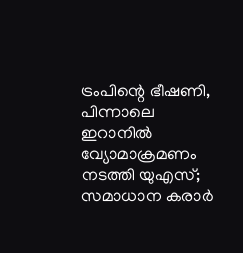ട്രംപിന്റെ ഭീഷണി, പിന്നാലെ ഇറാനില്‍ വ്യോമാക്രമണം നടത്തി യുഎസ്; സമാധാന കരാര്‍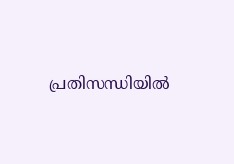പ്രതിസന്ധിയില്‍